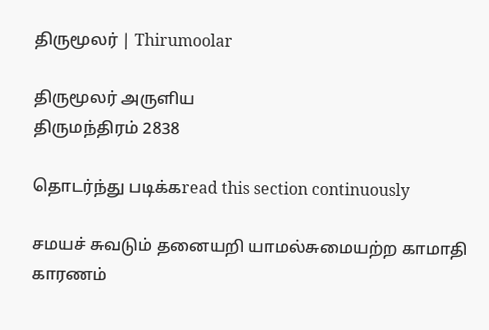திருமூலர் | Thirumoolar

திருமூலர் அருளிய
திருமந்திரம் 2838

தொடர்ந்து படிக்கread this section continuously

சமயச் சுவடும் தனையறி யாமல்சுமையற்ற காமாதி காரணம்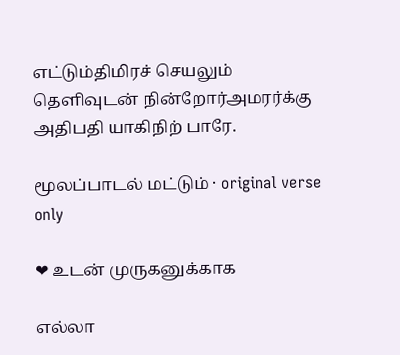எட்டும்திமிரச் செயலும் தெளிவுடன் நின்றோர்அமரர்க்கு அதிபதி யாகிநிற் பாரே.

மூலப்பாடல் மட்டும் · original verse only

❤ உடன் முருகனுக்காக

எல்லா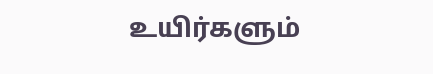உயிர்களும்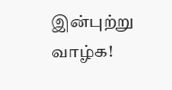இன்புற்று வாழ்க!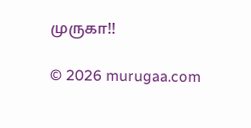முருகா!!

© 2026 murugaa.com